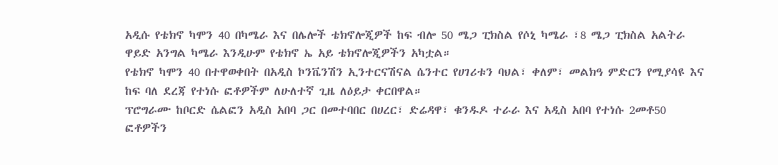አዲሱ የቴክኖ ካሞን 40 በካሜራ እና በሌሎች ቴክኖሎጂዎች ከፍ ብሎ 50 ሜጋ ፒክስል የሶኒ ካሜራ ፣8 ሜጋ ፒክስል አልትራ ዋይድ አንግል ካሜራ እንዲሁም የቴክኖ ኤ አይ ቴክኖሎጂዎችን አካቷል።
የቴክኖ ካሞን 40 በተዋወቀበት በአዲስ ኮንቬንሽን ኢንተርናሽናል ሴንተር የሀገሪቱን ባህል፣ ቀለም፣ መልክዓ ምድርን የሚያሳዩ እና ከፍ ባለ ደረጃ የተነሱ ፎቶዎችም ለሁለተኛ ጊዜ ለዕይታ ቀርበዋል።
ፕሮግራሙ ከቦርድ ሴልፎን አዲስ አበባ ጋር በመተባበር በሀረር፣ ድሬዳዋ፣ ቁንዱዶ ተራራ እና አዲስ አበባ የተነሱ 2መቶ50 ፎቶዎችን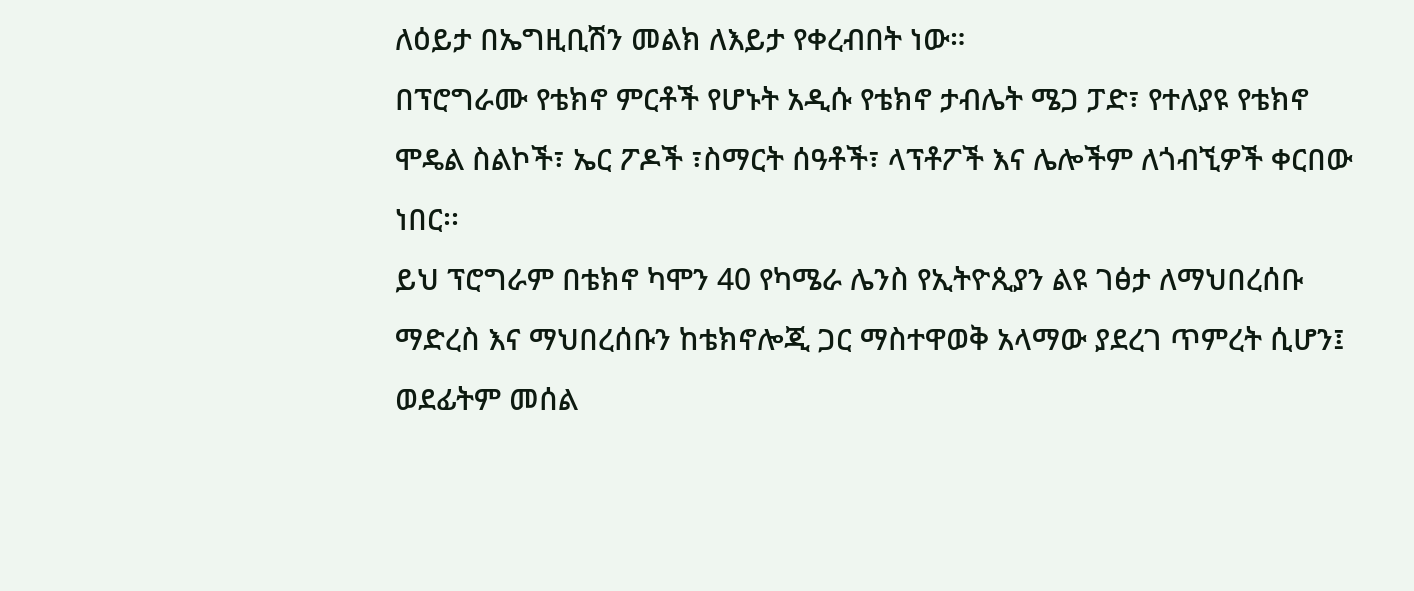ለዕይታ በኤግዚቢሽን መልክ ለእይታ የቀረብበት ነው።
በፕሮግራሙ የቴክኖ ምርቶች የሆኑት አዲሱ የቴክኖ ታብሌት ሜጋ ፓድ፣ የተለያዩ የቴክኖ ሞዴል ስልኮች፣ ኤር ፖዶች ፣ስማርት ሰዓቶች፣ ላፕቶፖች እና ሌሎችም ለጎብኚዎች ቀርበው ነበር፡፡
ይህ ፕሮግራም በቴክኖ ካሞን 40 የካሜራ ሌንስ የኢትዮጲያን ልዩ ገፅታ ለማህበረሰቡ ማድረስ እና ማህበረሰቡን ከቴክኖሎጂ ጋር ማስተዋወቅ አላማው ያደረገ ጥምረት ሲሆን፤ ወደፊትም መሰል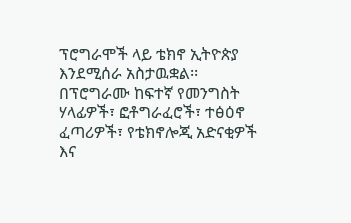ፕሮግራሞች ላይ ቴክኖ ኢትዮጵያ እንደሚሰራ አስታዉቋል፡፡በፕሮግራሙ ከፍተኛ የመንግስት ሃላፊዎች፣ ፎቶግራፈሮች፣ ተፅዕኖ ፈጣሪዎች፣ የቴክኖሎጂ አድናቂዎች እና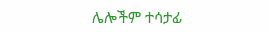ሌሎችም ተሳታፊ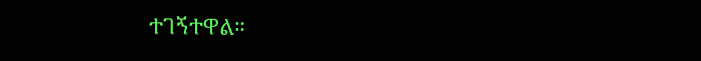ተገኝተዋል።